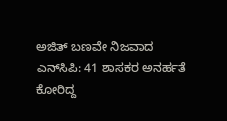ಅಜಿತ್‌ ಬಣವೇ ನಿಜವಾದ ಎನ್‌ಸಿಪಿ: 41 ಶಾಸಕರ ಅನರ್ಹತೆ ಕೋರಿದ್ದ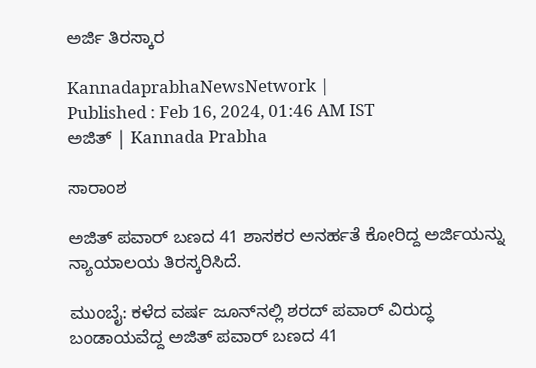ಅರ್ಜಿ ತಿರಸ್ಕಾರ

KannadaprabhaNewsNetwork |
Published : Feb 16, 2024, 01:46 AM IST
ಅಜಿತ್ | Kannada Prabha

ಸಾರಾಂಶ

ಅಜಿತ್‌ ಪವಾರ್‌ ಬಣದ 41 ಶಾಸಕರ ಅನರ್ಹತೆ ಕೋರಿದ್ದ ಅರ್ಜಿಯನ್ನು ನ್ಯಾಯಾಲಯ ತಿರಸ್ಕರಿಸಿದೆ.

ಮುಂಬೈ: ಕಳೆದ ವರ್ಷ ಜೂನ್‌ನಲ್ಲಿ ಶರದ್ ಪವಾರ್ ವಿರುದ್ಧ ಬಂಡಾಯವೆದ್ದ ಅಜಿತ್‌ ಪವಾರ್‌ ಬಣದ 41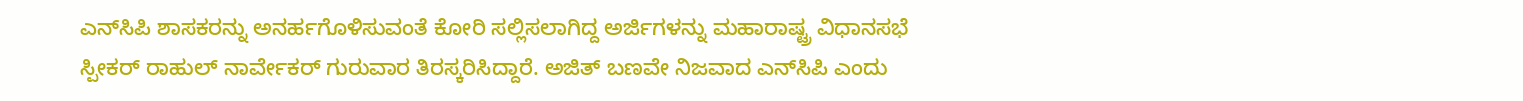ಎನ್‌ಸಿಪಿ ಶಾಸಕರನ್ನು ಅನರ್ಹಗೊಳಿಸುವಂತೆ ಕೋರಿ ಸಲ್ಲಿಸಲಾಗಿದ್ದ ಅರ್ಜಿಗಳನ್ನು ಮಹಾರಾಷ್ಟ್ರ ವಿಧಾನಸಭೆ ಸ್ಪೀಕರ್ ರಾಹುಲ್ ನಾರ್ವೇಕರ್ ಗುರುವಾರ ತಿರಸ್ಕರಿಸಿದ್ದಾರೆ. ಅಜಿತ್‌ ಬಣವೇ ನಿಜವಾದ ಎನ್‌ಸಿಪಿ ಎಂದು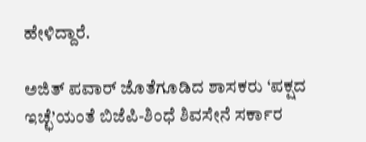ಹೇಳಿದ್ದಾರೆ.

ಅಜಿತ್ ಪವಾರ್ ಜೊತೆಗೂಡಿದ ಶಾಸಕರು ‘ಪಕ್ಷದ ಇಚ್ಛೆ’ಯಂತೆ ಬಿಜೆಪಿ-ಶಿಂಧೆ ಶಿವಸೇನೆ ಸರ್ಕಾರ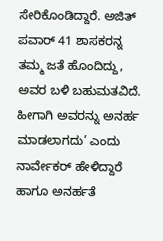ಸೇರಿಕೊಂಡಿದ್ದಾರೆ. ಅಜಿತ್ ಪವಾರ್ 41 ಶಾಸಕರನ್ನ ತಮ್ಮ ಜತೆ ಹೊಂದಿದ್ದು, ಅವರ ಬಳಿ ಬಹುಮತವಿದೆ. ಹೀಗಾಗಿ ಅವರನ್ನು ಅನರ್ಹ ಮಾಡಲಾಗದು’ ಎಂದು ನಾರ್ವೇಕರ್‌ ಹೇಳಿದ್ದಾರೆ ಹಾಗೂ ಅನರ್ಹತೆ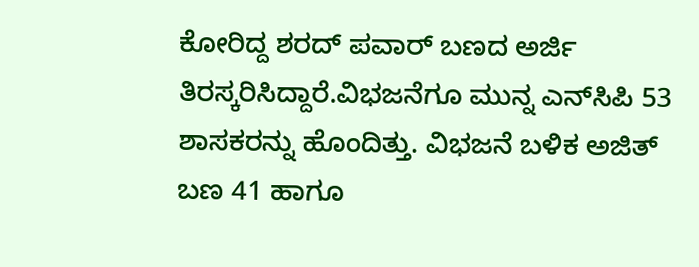ಕೋರಿದ್ದ ಶರದ್‌ ಪವಾರ್‌ ಬಣದ ಅರ್ಜಿ ತಿರಸ್ಕರಿಸಿದ್ದಾರೆ.ವಿಭಜನೆಗೂ ಮುನ್ನ ಎನ್‌ಸಿಪಿ 53 ಶಾಸಕರನ್ನು ಹೊಂದಿತ್ತು. ವಿಭಜನೆ ಬಳಿಕ ಅಜಿತ್‌ ಬಣ 41 ಹಾಗೂ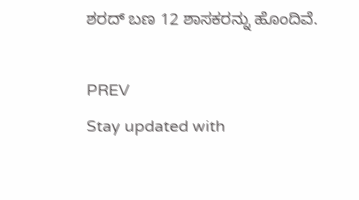ಶರದ್‌ ಬಣ 12 ಶಾಸಕರನ್ನು ಹೊಂದಿವೆ.

PREV
Stay updated with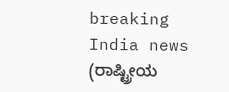breaking India news (ರಾಷ್ಟ್ರೀಯ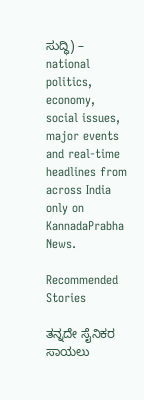ಸುದ್ಧಿ) – national politics, economy, social issues, major events and real‑time headlines from across India only on KannadaPrabha News.

Recommended Stories

ತನ್ನದೇ ಸೈನಿಕರ ಸಾಯಲು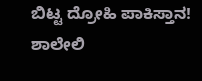ಬಿಟ್ಟ ದ್ರೋಹಿ ಪಾಕಿಸ್ತಾನ!
ಶಾಲೇಲಿ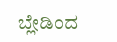ಬ್ಲೇಡಿಂದ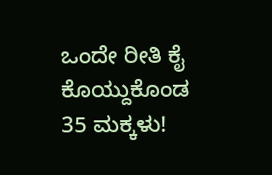ಒಂದೇ ರೀತಿ ಕೈ ಕೊಯ್ದುಕೊಂಡ 35 ಮಕ್ಕಳು!